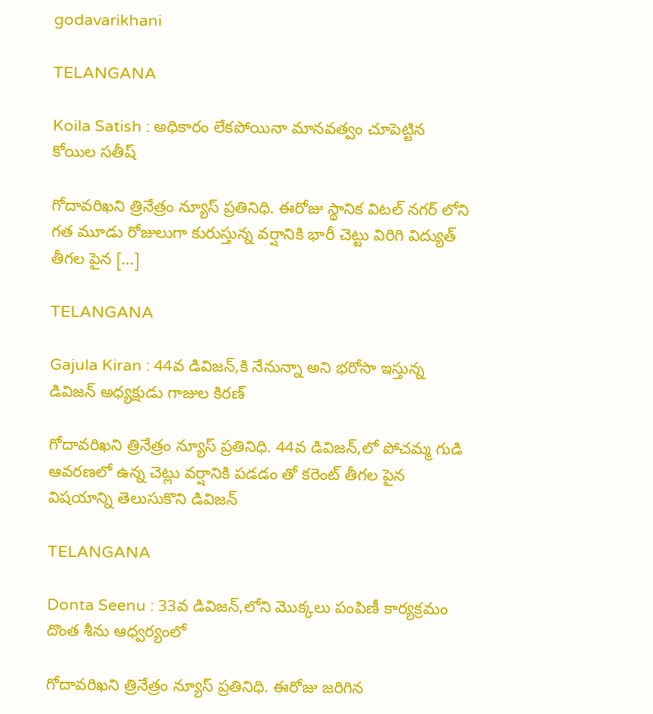godavarikhani

TELANGANA

Koila Satish : అధికారం లేకపోయినా మానవత్వం చూపెట్టిన కోయిల సతీష్

గోదావరిఖని త్రినేత్రం న్యూస్ ప్రతినిధి. ఈరోజు స్థానిక విటల్ నగర్ లోని గత మూడు రోజులుగా కురుస్తున్న వర్షానికి భారీ చెట్టు విరిగి విద్యుత్ తీగల పైన […]

TELANGANA

Gajula Kiran : 44వ డివిజన్,కి నేనున్నా అని భరోసా ఇస్తున్న డివిజన్ అధ్యక్షుడు గాజుల కిరణ్

గోదావరిఖని త్రినేత్రం న్యూస్ ప్రతినిధి. 44వ డివిజన్,లో పోచమ్మ గుడి ఆవరణలో ఉన్న చెట్లు వర్షానికి పడడం తో కరెంట్ తీగల పైన విషయాన్ని తెలుసుకొని డివిజన్

TELANGANA

Donta Seenu : 33వ డివిజన్,లోని మొక్కలు పంపిణీ కార్యక్రమం దొంత శీను ఆధ్వర్యంలో

గోదావరిఖని త్రినేత్రం న్యూస్ ప్రతినిధి. ఈరోజు జరిగిన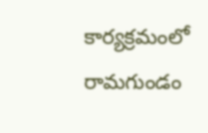కార్యక్రమంలో రామగుండం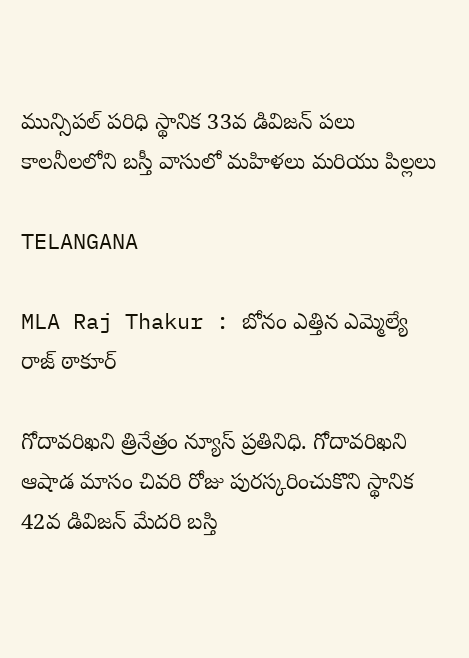మున్సిపల్ పరిధి స్థానిక 33వ డివిజన్ పలు కాలనీలలోని బస్తీ వాసులో మహిళలు మరియు పిల్లలు

TELANGANA

MLA Raj Thakur : బోనం ఎత్తిన ఎమ్మెల్యే రాజ్ ఠాకూర్

గోదావరిఖని త్రినేత్రం న్యూస్ ప్రతినిధి. గోదావరిఖని ఆషాడ మాసం చివరి రోజు పురస్కరించుకొని స్థానిక 42వ డివిజన్ మేదరి బస్తి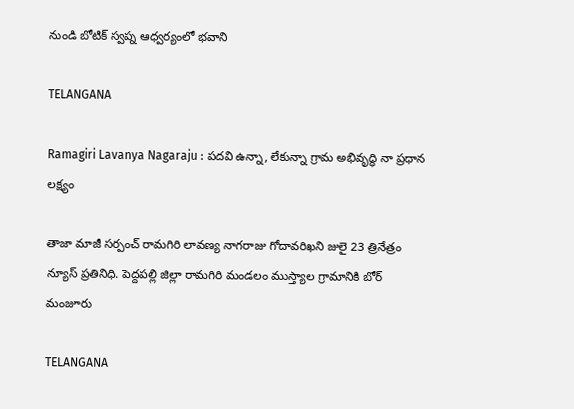నుండి బోటిక్ స్వప్న ఆధ్వర్యంలో భవాని

TELANGANA

Ramagiri Lavanya Nagaraju : పదవి ఉన్నా, లేకున్నా గ్రామ అభివృద్ధి నా ప్రధాన లక్ష్యం

తాజా మాజీ సర్పంచ్ రామగిరి లావణ్య నాగరాజు గోదావరిఖని జులై 23 త్రినేత్రం న్యూస్ ప్రతినిధి. పెద్దపల్లి జిల్లా రామగిరి మండలం ముస్త్యాల గ్రామానికి బోర్ మంజూరు

TELANGANA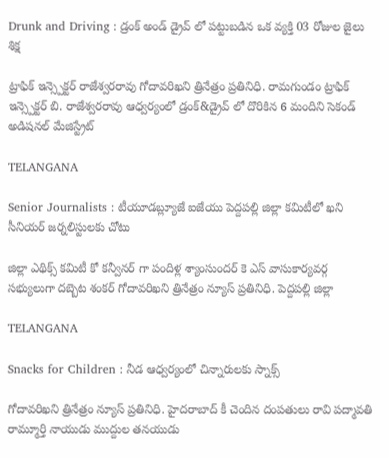Drunk and Driving : డ్రంక్ అండ్ డ్రైవ్ లో పట్టుబడిన ఒక వ్యక్తి 03 రోజుల జైలు శిక్ష

ట్రాఫిక్ ఇన్స్పెక్టర్ రాజేశ్వరరావు గోదావరిఖని త్రినేత్రం ప్రతినిధి. రామగుండం ట్రాఫిక్ ఇన్స్పెక్టర్ బి. రాజేశ్వరరావు ఆధ్వర్యంలో డ్రంక్&డ్రైవ్ లో దొరికిన 6 మందిని సెకండ్ అడిషనల్ మేజిస్ట్రేట్

TELANGANA

Senior Journalists : టీయూడబ్ల్యూజే ఐజేయు పెద్దపల్లి జిల్లా కమిటీలో ఖని సీనియర్ జర్నలిస్టులకు చోటు

జిల్లా ఎథిక్స్ కమిటీ కో కన్వీనర్ గా పందిళ్ల శ్యాంసుందర్ కె ఎస్ వాసుకార్యవర్గ సభ్యులుగా దబ్బెట శంకర్ గోదావరిఖని త్రినేత్రం న్యూస్ ప్రతినిధి. పెద్దపల్లి జిల్లా

TELANGANA

Snacks for Children : నీడ ఆధ్వర్యంలో చిన్నారులకు స్నాక్స్

గోదావరిఖని త్రినేత్రం న్యూస్ ప్రతినిధి. హైదరాబాద్ కీ చెందిన దంపతులు రావి పద్మావతి రామ్మూర్తి నాయుడు ముద్దుల తనయుడు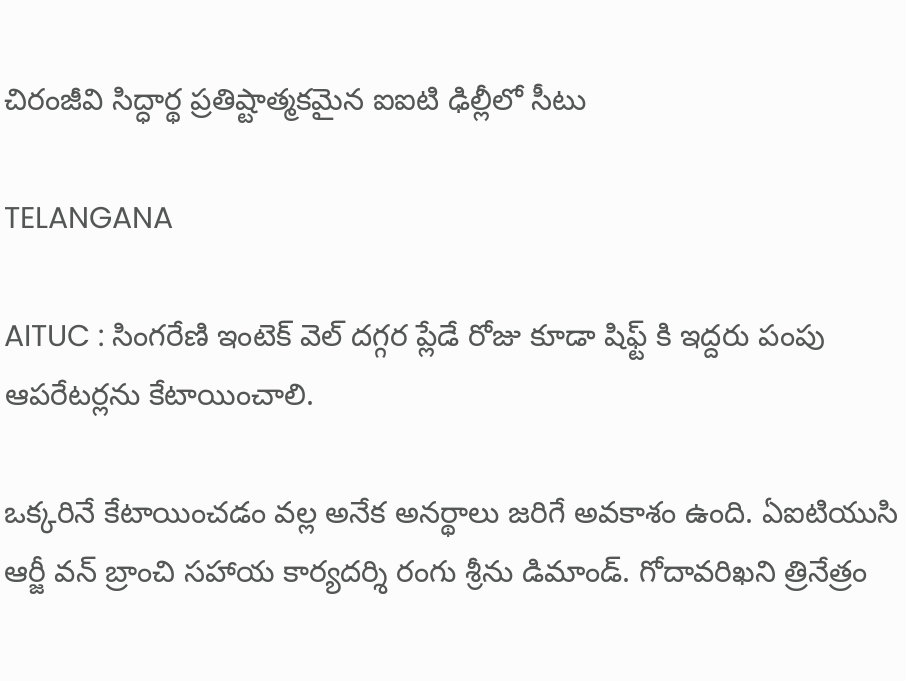చిరంజీవి సిద్ధార్థ ప్రతిష్టాత్మకమైన ఐఐటి ఢిల్లీలో సీటు

TELANGANA

AITUC : సింగరేణి ఇంటెక్ వెల్ దగ్గర ప్లేడే రోజు కూడా షిఫ్ట్ కి ఇద్దరు పంపు ఆపరేటర్లను కేటాయించాలి.

ఒక్కరినే కేటాయించడం వల్ల అనేక అనర్థాలు జరిగే అవకాశం ఉంది. ఏఐటియుసి ఆర్జీ వన్ బ్రాంచి సహాయ కార్యదర్శి రంగు శ్రీను డిమాండ్. గోదావరిఖని త్రినేత్రం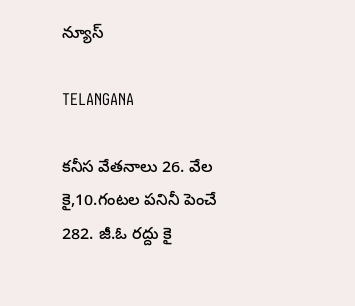న్యూస్

TELANGANA

కనీస వేతనాలు 26. వేల కై,10.గంటల పనినీ పెంచే 282. జీ.ఓ రద్దు కై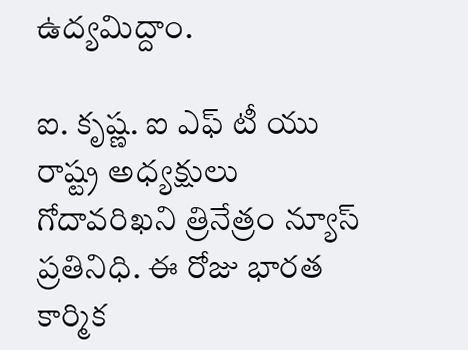ఉద్యమిద్దాం.

ఐ. కృష్ణ. ఐ ఎఫ్ టీ యు రాష్ట్ర అధ్యక్షులు గోదావరిఖని త్రినేత్రం న్యూస్ ప్రతినిధి. ఈ రోజు భారత కార్మిక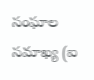సంఘాల సమాఖ్య (ఐ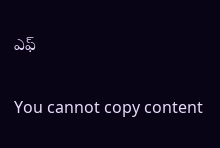ఎఫ్

You cannot copy content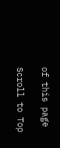of this page

Scroll to Top